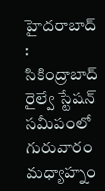హైదరాబాద్ : సికింద్రాబాద్ రైల్వే స్టేషన్ సమీపంలో గురువారం మధ్యాహ్నం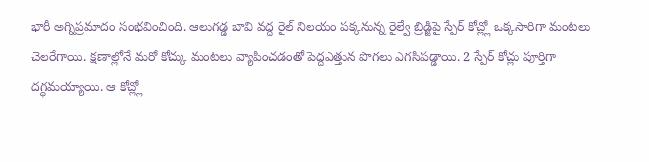భారీ అగ్నిప్రమాదం సంభవించింది. ఆలుగడ్డ బావి వద్ద రైల్ నిలయం పక్కనున్న రైల్వే బ్రిడ్జిపై స్పేర్ కోచ్ల్లో ఒక్కసారిగా మంటలు చెలరేగాయి. క్షణాల్లోనే మరో కోచ్కు మంటలు వ్యాపించడంతో పెద్దఎత్తున పొగలు ఎగసిపడ్డాయి. 2 స్పేర్ కోచ్లు పూర్తిగా దగ్ధమయ్యాయి. ఆ కోచ్ల్లో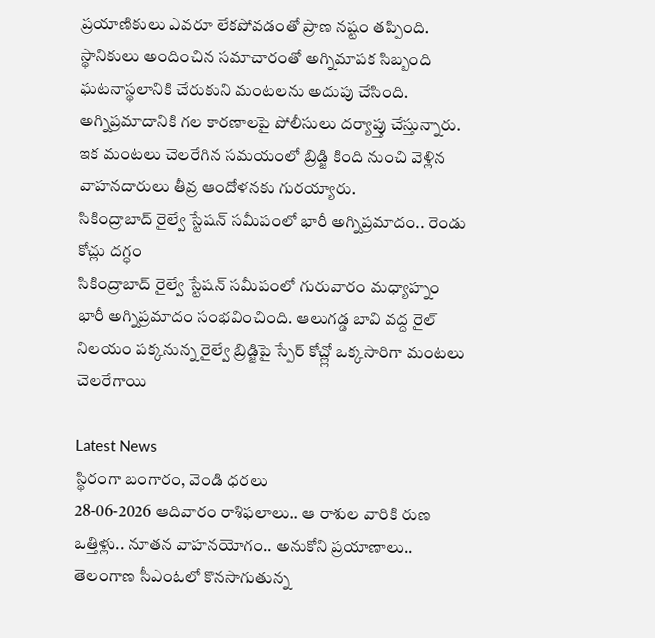ప్రయాణికులు ఎవరూ లేకపోవడంతో ప్రాణ నష్టం తప్పింది. స్థానికులు అందించిన సమాచారంతో అగ్నిమాపక సిబ్బంది ఘటనాస్థలానికి చేరుకుని మంటలను అదుపు చేసింది. అగ్నిప్రమాదానికి గల కారణాలపై పోలీసులు దర్యాప్తు చేస్తున్నారు. ఇక మంటలు చెలరేగిన సమయంలో బ్రిడ్జి కింది నుంచి వెళ్లిన వాహనదారులు తీవ్ర ఆందోళనకు గురయ్యారు.
సికింద్రాబాద్ రైల్వే స్టేషన్ సమీపంలో భారీ అగ్నిప్రమాదం.. రెండు కోచ్లు దగ్ధం
సికింద్రాబాద్ రైల్వే స్టేషన్ సమీపంలో గురువారం మధ్యాహ్నం భారీ అగ్నిప్రమాదం సంభవించింది. ఆలుగడ్డ బావి వద్ద రైల్ నిలయం పక్కనున్న రైల్వే బ్రిడ్జిపై స్పేర్ కోచ్ల్లో ఒక్కసారిగా మంటలు చెలరేగాయి

Latest News
స్థిరంగా బంగారం, వెండి ధరలు
28-06-2026 ఆదివారం రాశిఫలాలు.. ఆ రాశుల వారికి రుణ ఒత్తిళ్లు.. నూతన వాహనయోగం.. అనుకోని ప్రయాణాలు..
తెలంగాణ సీఎంఓలో కొనసాగుతున్న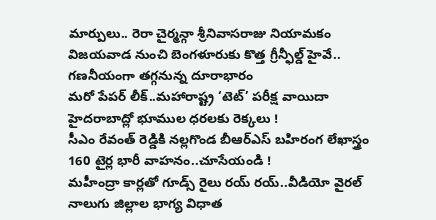మార్పులు.. రెరా చైర్మన్గా శ్రీనివాసరాజు నియామకం
విజయవాడ నుంచి బెంగళూరుకు కొత్త గ్రీన్ఫీల్డ్ హైవే.. గణనీయంగా తగ్గనున్న దూరాభారం
మరో పేపర్ లీక్..మహారాష్ట్ర ‘టెట్’ పరీక్ష వాయిదా
హైదరాబాద్లో భూముల ధరలకు రెక్కలు !
సీఎం రేవంత్ రెడ్డికి నల్లగొండ బీఆర్ఎస్ బహిరంగ లేఖాస్త్రం
160 టైర్ల భారీ వాహనం..చూసేయండి !
మహీంద్రా కార్లతో గూడ్స్ రైలు రయ్ రయ్..వీడియో వైరల్
నాలుగు జిల్లాల భాగ్య విధాత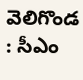వెలిగొండ : సీఎం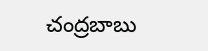చంద్రబాబు